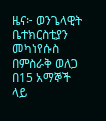ዜና፦ ወንጌላዊት ቤተክርስቲያን መካነየሱስ በምስራቅ ወለጋ በ15 አማኞች ላይ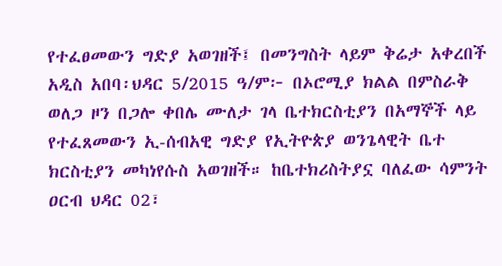የተፈፀመውን ግድያ አወገዘች፤ በመንግስት ላይም ቅሬታ አቀረበች
አዲስ አበባ፡ህዳር 5/2015 ዓ/ም፦ በኦሮሚያ ክልል በምስራቅ ወለጋ ዞን በጋሎ ቀበሌ ሙለታ ገላ ቤተክርስቲያን በአማኞች ላይ የተፈጸመውን ኢ-ሰብአዊ ግድያ የኢትዮጵያ ወንጌላዊት ቤተ ክርስቲያን መካነየሱስ አወገዘች። ከቤተክሪስትያኗ ባለፈው ሳምንት ዐርብ ህዳር 02፣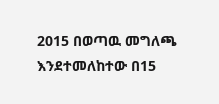2015 በወጣዉ መግለጫ እንደተመለከተው በ15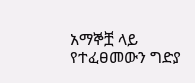አማኞቿ ላይ የተፈፀመውን ግድያ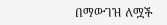በማውገዝ ለሟች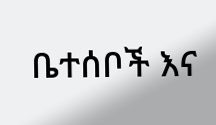ቤተሰቦች እና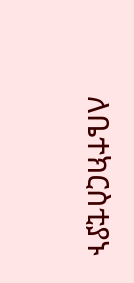ለቤተክርስቲያኑ